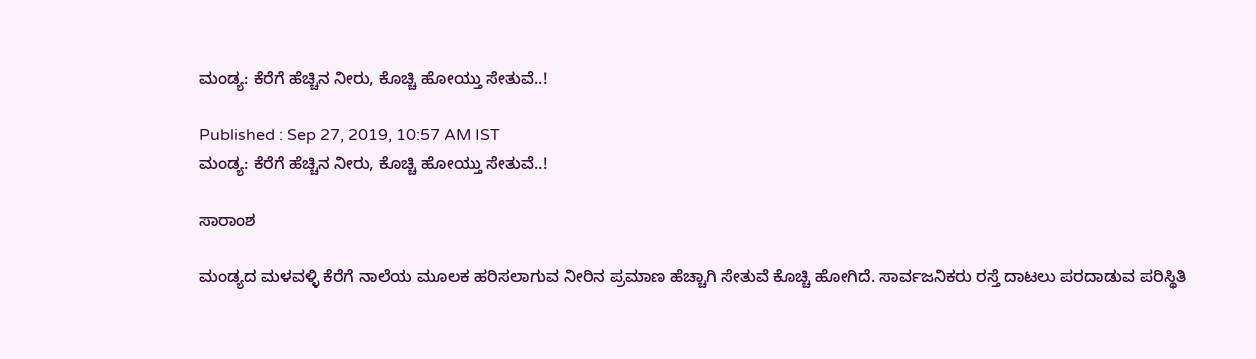ಮಂಡ್ಯ: ಕೆರೆಗೆ ಹೆಚ್ಚಿನ ನೀರು, ಕೊಚ್ಚಿ ಹೋಯ್ತು ಸೇತುವೆ..!

Published : Sep 27, 2019, 10:57 AM IST
ಮಂಡ್ಯ: ಕೆರೆಗೆ ಹೆಚ್ಚಿನ ನೀರು, ಕೊಚ್ಚಿ ಹೋಯ್ತು ಸೇತುವೆ..!

ಸಾರಾಂಶ

ಮಂಡ್ಯದ ಮಳವಳ್ಳಿ ಕೆರೆಗೆ ನಾಲೆಯ ಮೂಲಕ ಹರಿಸಲಾಗುವ ನೀರಿನ ಪ್ರಮಾಣ ಹೆಚ್ಚಾಗಿ ಸೇತುವೆ ಕೊಚ್ಚಿ ಹೋಗಿದೆ. ಸಾರ್ವಜನಿಕರು ರಸ್ತೆ ದಾಟಲು ಪರದಾಡುವ ಪರಿಸ್ಥಿತಿ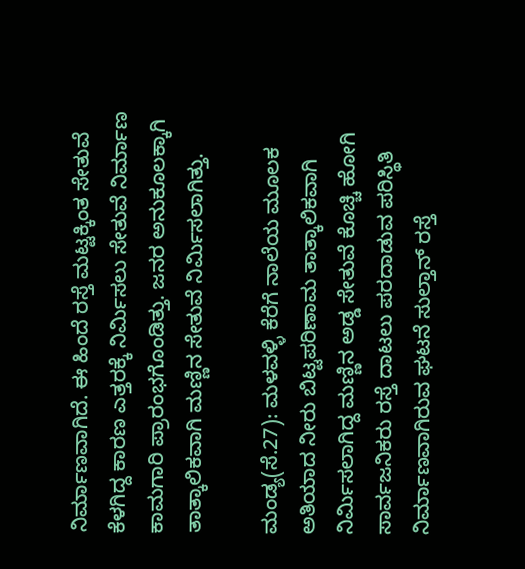ನಿರ್ಮಾಣವಾಗಿದೆ. ಈ ಹಿಂದೆ ರಸ್ತೆ ಮಟ್ಟಕ್ಕಿಂತ ಸೇತುವೆ ಕೆಳಗಿದ್ದ ಕಾರಣ ಎತ್ತರಕ್ಕೆ ನಿರ್ಮಿಸಲು ಸೇತುವೆ ನಿರ್ಮಾಣ ಕಾಮಗಾರಿ ಪ್ರಾರಂಭಗೊಂಡಿತ್ತು. ಜನರ ಅನುಕೂಲಕ್ಕಾಗಿ ತಾತ್ಕಾಲಿಕವಾಗಿ ಮಣ್ಣಿನ ಸೇತುವೆ ನಿರ್ಮಿಸಲಾಗಿತ್ತು.

ಮಂಡ್ಯ(ಸೆ.27): ಮಳವಳ್ಳಿ ಕೆರೆಗೆ ನಾಲೆಯ ಮೂಲಕ ಅತಿಯಾದ ನೀರು ಬಿಟ್ಟಪರಿಣಾಮ ತಾತ್ಕಾಲಿಕವಾಗಿ ನಿರ್ಮಿಸಲಾಗಿದ್ದ ಮಣ್ಣಿನ ಅಡ್ಡ ಸೇತುವೆ ಕೊಚ್ಚಿ ಹೋಗಿ ಸಾರ್ವಜನಿಕರು ರಸ್ತೆ ದಾಟಲು ಪರದಾಡುವ ಪರಿಸ್ಥಿತಿ ನಿರ್ಮಾಣವಾಗಿರುವ ಘಟನೆ ಸುಲ್ತಾನ್‌ ರಸ್ತೆ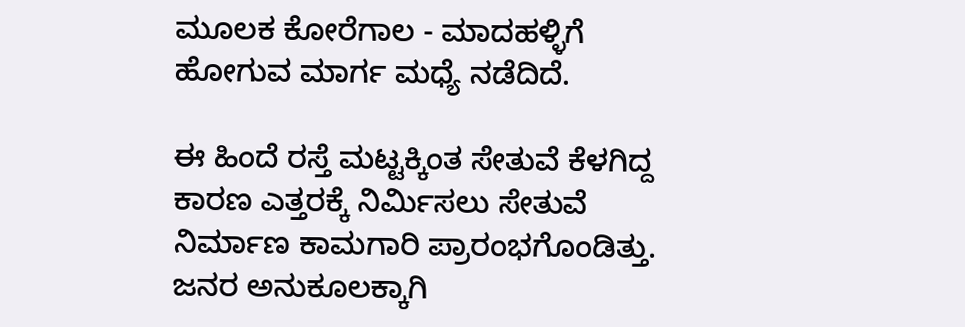ಮೂಲಕ ಕೋರೆಗಾಲ - ಮಾದಹಳ್ಳಿಗೆ ಹೋಗುವ ಮಾರ್ಗ ಮಧ್ಯೆ ನಡೆದಿದೆ.

ಈ ಹಿಂದೆ ರಸ್ತೆ ಮಟ್ಟಕ್ಕಿಂತ ಸೇತುವೆ ಕೆಳಗಿದ್ದ ಕಾರಣ ಎತ್ತರಕ್ಕೆ ನಿರ್ಮಿಸಲು ಸೇತುವೆ ನಿರ್ಮಾಣ ಕಾಮಗಾರಿ ಪ್ರಾರಂಭಗೊಂಡಿತ್ತು. ಜನರ ಅನುಕೂಲಕ್ಕಾಗಿ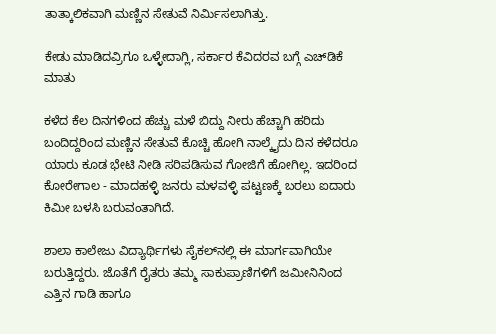ತಾತ್ಕಾಲಿಕವಾಗಿ ಮಣ್ಣಿನ ಸೇತುವೆ ನಿರ್ಮಿಸಲಾಗಿತ್ತು.

ಕೇಡು ಮಾಡಿದವ್ರಿಗೂ ಒಳ್ಳೇದಾಗ್ಲಿ, ಸರ್ಕಾರ ಕೆವಿದರವ ಬಗ್ಗೆ ಎಚ್‌ಡಿಕೆ ಮಾತು

ಕಳೆದ ಕೆಲ ದಿನಗಳಿಂದ ಹೆಚ್ಚು ಮಳೆ ಬಿದ್ದು ನೀರು ಹೆಚ್ಚಾಗಿ ಹರಿದು ಬಂದಿದ್ದರಿಂದ ಮಣ್ಣಿನ ಸೇತುವೆ ಕೊಚ್ಚಿ ಹೋಗಿ ನಾಲ್ಕೈದು ದಿನ ಕಳೆದರೂ ಯಾರು ಕೂಡ ಭೇಟಿ ನೀಡಿ ಸರಿಪಡಿಸುವ ಗೋಜಿಗೆ ಹೋಗಿಲ್ಲ. ಇದರಿಂದ ಕೋರೇಗಾಲ - ಮಾದಹಳ್ಳಿ ಜನರು ಮಳವಳ್ಳಿ ಪಟ್ಟಣಕ್ಕೆ ಬರಲು ಐದಾರು ಕಿಮೀ ಬಳಸಿ ಬರುವಂತಾಗಿದೆ.

ಶಾಲಾ ಕಾಲೇಜು ವಿದ್ಯಾರ್ಥಿಗಳು ಸೈಕಲ್‌ನಲ್ಲಿ ಈ ಮಾರ್ಗವಾಗಿಯೇ ಬರುತ್ತಿದ್ದರು. ಜೊತೆಗೆ ರೈತರು ತಮ್ಮ ಸಾಕುಪ್ರಾಣಿಗಳಿಗೆ ಜಮೀನಿನಿಂದ ಎತ್ತಿನ ಗಾಡಿ ಹಾಗೂ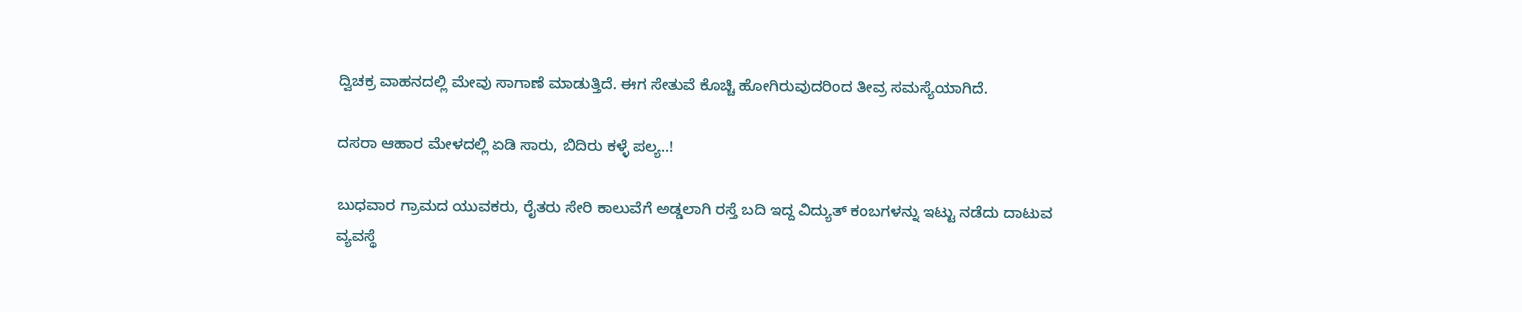ದ್ವಿಚಕ್ರ ವಾಹನದಲ್ಲಿ ಮೇವು ಸಾಗಾಣೆ ಮಾಡುತ್ತಿದೆ. ಈಗ ಸೇತುವೆ ಕೊಚ್ಚಿ ಹೋಗಿರುವುದರಿಂದ ತೀವ್ರ ಸಮಸ್ಯೆಯಾಗಿದೆ.

ದಸರಾ ಆಹಾರ ಮೇಳದಲ್ಲಿ ಏಡಿ ಸಾರು, ಬಿದಿರು ಕಳ್ಳೆ ಪಲ್ಯ..!

ಬುಧವಾರ ಗ್ರಾಮದ ಯುವಕರು, ರೈತರು ಸೇರಿ ಕಾಲುವೆಗೆ ಅಡ್ಡಲಾಗಿ ರಸ್ತೆ ಬದಿ ಇದ್ದ ವಿದ್ಯುತ್‌ ಕಂಬಗಳನ್ನು ಇಟ್ಟು ನಡೆದು ದಾಟುವ ವ್ಯವಸ್ಥೆ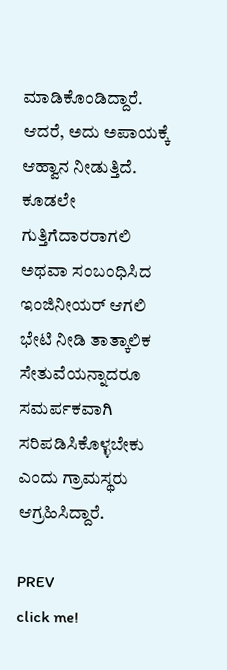ಮಾಡಿಕೊಂಡಿದ್ದಾರೆ. ಆದರೆ, ಅದು ಅಪಾಯಕ್ಕೆ ಆಹ್ವಾನ ನೀಡುತ್ತಿದೆ. ಕೂಡಲೇ ಗುತ್ತಿಗೆದಾರರಾಗಲಿ ಅಥವಾ ಸಂಬಂಧಿಸಿದ ಇಂಜಿನೀಯರ್‌ ಆಗಲಿ ಭೇಟಿ ನೀಡಿ ತಾತ್ಕಾಲಿಕ ಸೇತುವೆಯನ್ನಾದರೂ ಸಮರ್ಪಕವಾಗಿ ಸರಿಪಡಿಸಿಕೊಳ್ಳಬೇಕು ಎಂದು ಗ್ರಾಮಸ್ಥರು ಆಗ್ರಹಿಸಿದ್ದಾರೆ.

PREV
click me!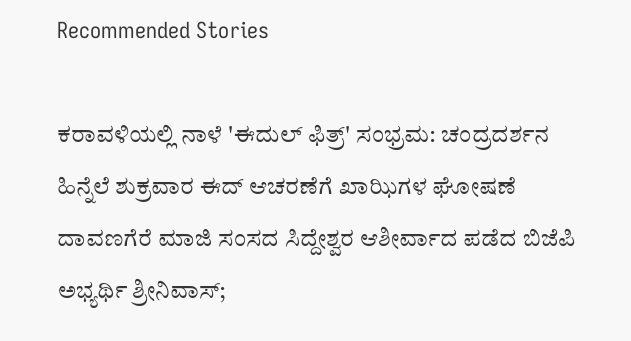Recommended Stories

ಕರಾವಳಿಯಲ್ಲಿ ನಾಳೆ 'ಈದುಲ್ ಫಿತ್ರ್' ಸಂಭ್ರಮ: ಚಂದ್ರದರ್ಶನ ಹಿನ್ನೆಲೆ ಶುಕ್ರವಾರ ಈದ್ ಆಚರಣೆಗೆ ಖಾಝಿಗಳ ಘೋಷಣೆ
ದಾವಣಗೆರೆ ಮಾಜಿ ಸಂಸದ ಸಿದ್ದೇಶ್ವರ ಆಶೀರ್ವಾದ ಪಡೆದ ಬಿಜೆಪಿ ಅಭ್ಯರ್ಥಿ ಶ್ರೀನಿವಾಸ್;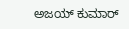ಅಜಯ್‌ ಕುಮಾರ್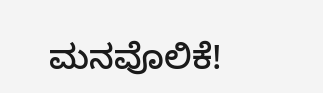ಮನವೊಲಿಕೆ!